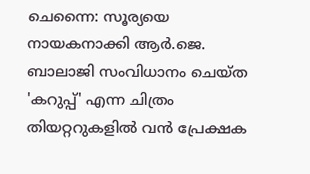ചെന്നൈ: സൂര്യയെ നായകനാക്കി ആർ.ജെ. ബാലാജി സംവിധാനം ചെയ്ത 'കറുപ്പ്' എന്ന ചിത്രം തിയറ്ററുകളിൽ വൻ പ്രേക്ഷക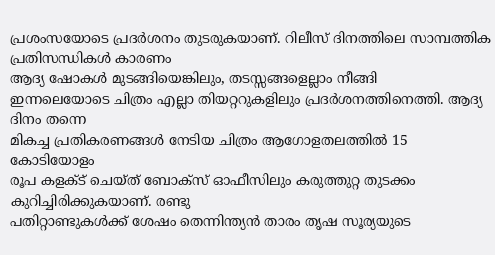പ്രശംസയോടെ പ്രദർശനം തുടരുകയാണ്. റിലീസ് ദിനത്തിലെ സാമ്പത്തിക പ്രതിസന്ധികൾ കാരണം
ആദ്യ ഷോകൾ മുടങ്ങിയെങ്കിലും, തടസ്സങ്ങളെല്ലാം നീങ്ങി
ഇന്നലെയോടെ ചിത്രം എല്ലാ തിയറ്ററുകളിലും പ്രദർശനത്തിനെത്തി. ആദ്യ ദിനം തന്നെ
മികച്ച പ്രതികരണങ്ങൾ നേടിയ ചിത്രം ആഗോളതലത്തിൽ 15 കോടിയോളം
രൂപ കളക്ട് ചെയ്ത് ബോക്സ് ഓഫീസിലും കരുത്തുറ്റ തുടക്കം കുറിച്ചിരിക്കുകയാണ്. രണ്ടു
പതിറ്റാണ്ടുകൾക്ക് ശേഷം തെന്നിന്ത്യൻ താരം തൃഷ സൂര്യയുടെ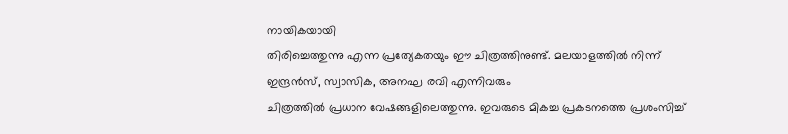നായികയായി
തിരിച്ചെത്തുന്നു എന്ന പ്രത്യേകതയും ഈ ചിത്രത്തിനുണ്ട്. മലയാളത്തിൽ നിന്ന്
ഇന്ദ്രൻസ്, സ്വാസിക, അനഘ രവി എന്നിവരും
ചിത്രത്തിൽ പ്രധാന വേഷങ്ങളിലെത്തുന്നു. ഇവരുടെ മികച്ച പ്രകടനത്തെ പ്രശംസിച്ച്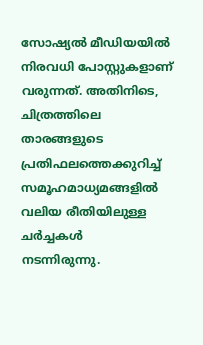സോഷ്യൽ മീഡിയയിൽ നിരവധി പോസ്റ്റുകളാണ് വരുന്നത്. അതിനിടെ, ചിത്രത്തിലെ
താരങ്ങളുടെ പ്രതിഫലത്തെക്കുറിച്ച് സമൂഹമാധ്യമങ്ങളിൽ വലിയ രീതിയിലുള്ള ചർച്ചകൾ
നടന്നിരുന്നു.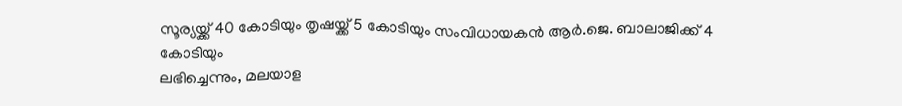സൂര്യയ്ക്ക് 40 കോടിയും തൃഷയ്ക്ക് 5 കോടിയും സംവിധായകൻ ആർ.ജെ. ബാലാജിക്ക് 4 കോടിയും
ലഭിച്ചെന്നും, മലയാള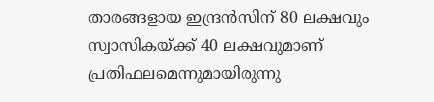താരങ്ങളായ ഇന്ദ്രൻസിന് 80 ലക്ഷവും സ്വാസികയ്ക്ക് 40 ലക്ഷവുമാണ്
പ്രതിഫലമെന്നുമായിരുന്നു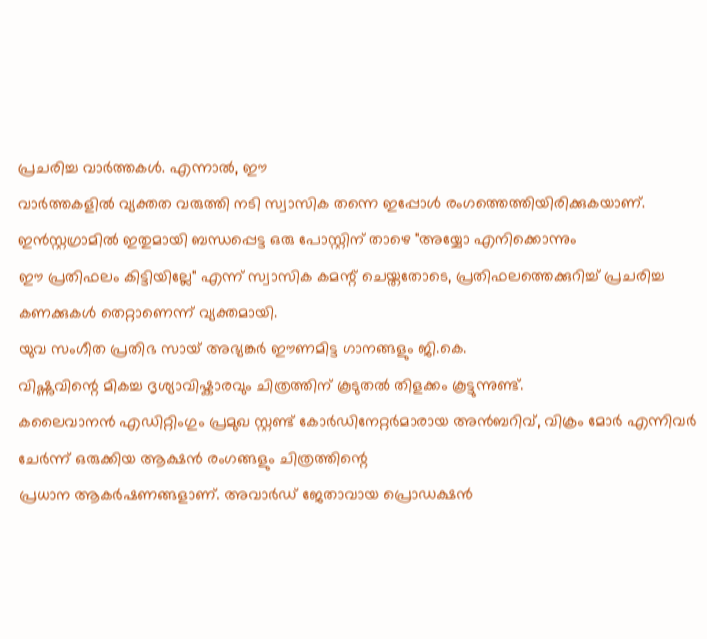പ്രചരിച്ച വാർത്തകൾ. എന്നാൽ, ഈ
വാർത്തകളിൽ വ്യക്തത വരുത്തി നടി സ്വാസിക തന്നെ ഇപ്പോൾ രംഗത്തെത്തിയിരിക്കുകയാണ്.
ഇൻസ്റ്റഗ്രാമിൽ ഇതുമായി ബന്ധപ്പെട്ട ഒരു പോസ്റ്റിന് താഴെ "അയ്യോ എനിക്കൊന്നും
ഈ പ്രതിഫലം കിട്ടിയില്ലേ" എന്ന് സ്വാസിക കമന്റ് ചെയ്തതോടെ, പ്രതിഫലത്തെക്കുറിച്ച് പ്രചരിച്ച കണക്കുകൾ തെറ്റാണെന്ന് വ്യക്തമായി.
യുവ സംഗീത പ്രതിഭ സായ് അഭ്യങ്കർ ഈണമിട്ട ഗാനങ്ങളും ജി.കെ.
വിഷ്ണുവിന്റെ മികച്ച ദൃശ്യാവിഷ്കാരവും ചിത്രത്തിന് കൂടുതൽ തിളക്കം കൂട്ടുന്നുണ്ട്.
കലൈവാനൻ എഡിറ്റിംഗും പ്രമുഖ സ്റ്റണ്ട് കോർഡിനേറ്റർമാരായ അൻബറിവ്, വിക്രം മോർ എന്നിവർ ചേർന്ന് ഒരുക്കിയ ആക്ഷൻ രംഗങ്ങളും ചിത്രത്തിന്റെ
പ്രധാന ആകർഷണങ്ങളാണ്. അവാർഡ് ജേതാവായ പ്രൊഡക്ഷൻ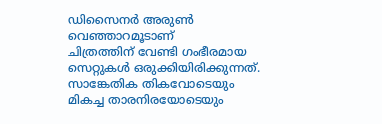ഡിസൈനർ അരുൺ വെഞ്ഞാറമൂടാണ്
ചിത്രത്തിന് വേണ്ടി ഗംഭീരമായ സെറ്റുകൾ ഒരുക്കിയിരിക്കുന്നത്. സാങ്കേതിക തികവോടെയും
മികച്ച താരനിരയോടെയും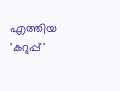എത്തിയ 'കറുപ്പ്'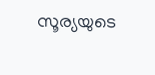സൂര്യയുടെ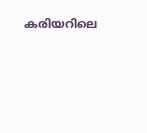കരിയറിലെ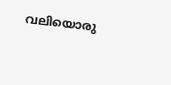വലിയൊരു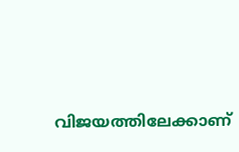വിജയത്തിലേക്കാണ്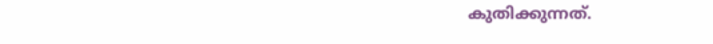കുതിക്കുന്നത്.